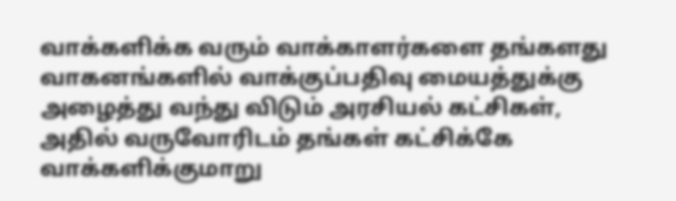வாக்களிக்க வரும் வாக்காளர்களை தங்களது வாகனங்களில் வாக்குப்பதிவு மையத்துக்கு அழைத்து வந்து விடும் அரசியல் கட்சிகள், அதில் வருவோரிடம் தங்கள் கட்சிக்கே வாக்களிக்குமாறு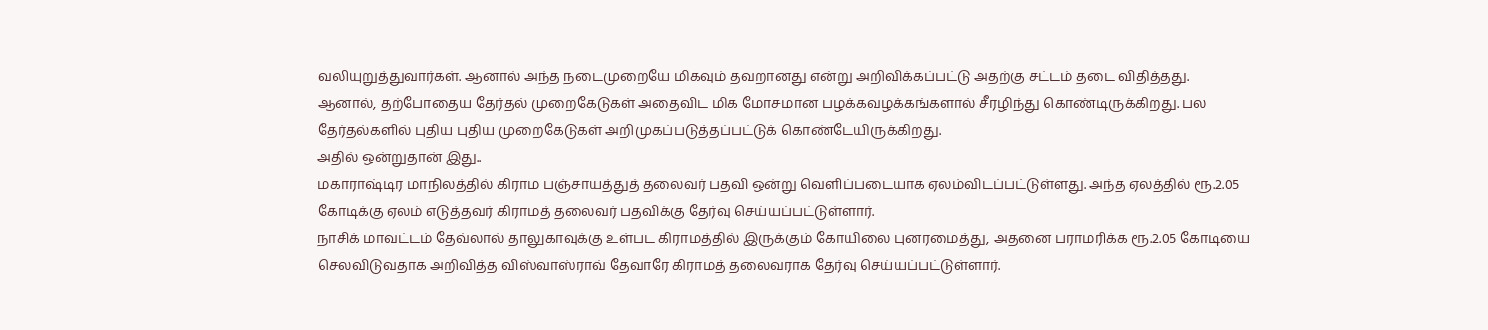வலியுறுத்துவார்கள். ஆனால் அந்த நடைமுறையே மிகவும் தவறானது என்று அறிவிக்கப்பட்டு அதற்கு சட்டம் தடை விதித்தது.
ஆனால், தற்போதைய தேர்தல் முறைகேடுகள் அதைவிட மிக மோசமான பழக்கவழக்கங்களால் சீரழிந்து கொண்டிருக்கிறது. பல தேர்தல்களில் புதிய புதிய முறைகேடுகள் அறிமுகப்படுத்தப்பட்டுக் கொண்டேயிருக்கிறது.
அதில் ஒன்றுதான் இது..
மகாராஷ்டிர மாநிலத்தில் கிராம பஞ்சாயத்துத் தலைவர் பதவி ஒன்று வெளிப்படையாக ஏலம்விடப்பட்டுள்ளது. அந்த ஏலத்தில் ரூ.2.05 கோடிக்கு ஏலம் எடுத்தவர் கிராமத் தலைவர் பதவிக்கு தேர்வு செய்யப்பட்டுள்ளார்.
நாசிக் மாவட்டம் தேவ்லால் தாலுகாவுக்கு உள்பட கிராமத்தில் இருக்கும் கோயிலை புனரமைத்து, அதனை பராமரிக்க ரூ.2.05 கோடியை செலவிடுவதாக அறிவித்த விஸ்வாஸ்ராவ் தேவாரே கிராமத் தலைவராக தேர்வு செய்யப்பட்டுள்ளார்.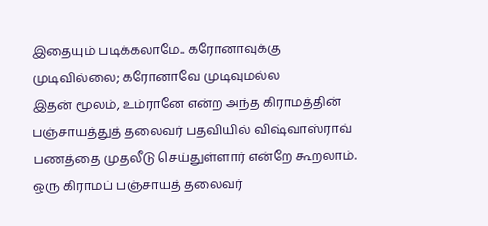இதையும் படிக்கலாமே.. கரோனாவுக்கு முடிவில்லை; கரோனாவே முடிவுமல்ல
இதன் மூலம், உம்ரானே என்ற அந்த கிராமத்தின் பஞ்சாயத்துத் தலைவர் பதவியில் விஷ்வாஸ்ராவ் பணத்தை முதலீடு செய்துள்ளார் என்றே கூறலாம்.
ஒரு கிராமப் பஞ்சாயத் தலைவர்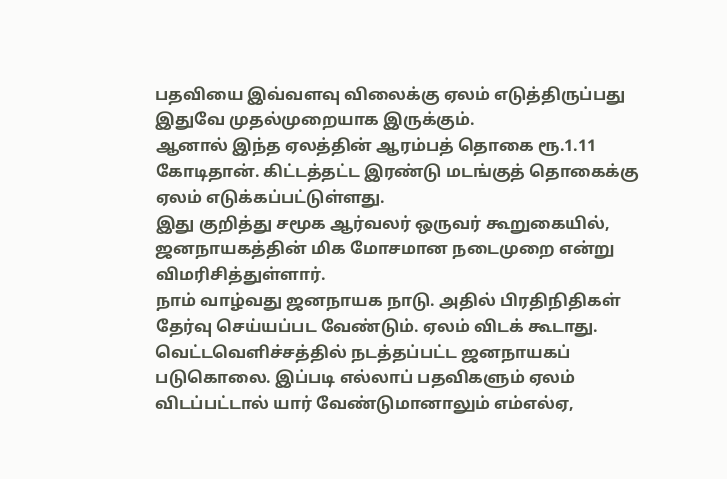பதவியை இவ்வளவு விலைக்கு ஏலம் எடுத்திருப்பது இதுவே முதல்முறையாக இருக்கும்.
ஆனால் இந்த ஏலத்தின் ஆரம்பத் தொகை ரூ.1.11 கோடிதான். கிட்டத்தட்ட இரண்டு மடங்குத் தொகைக்கு ஏலம் எடுக்கப்பட்டுள்ளது.
இது குறித்து சமூக ஆர்வலர் ஒருவர் கூறுகையில், ஜனநாயகத்தின் மிக மோசமான நடைமுறை என்று விமரிசித்துள்ளார்.
நாம் வாழ்வது ஜனநாயக நாடு. அதில் பிரதிநிதிகள் தேர்வு செய்யப்பட வேண்டும். ஏலம் விடக் கூடாது. வெட்டவெளிச்சத்தில் நடத்தப்பட்ட ஜனநாயகப் படுகொலை. இப்படி எல்லாப் பதவிகளும் ஏலம் விடப்பட்டால் யார் வேண்டுமானாலும் எம்எல்ஏ,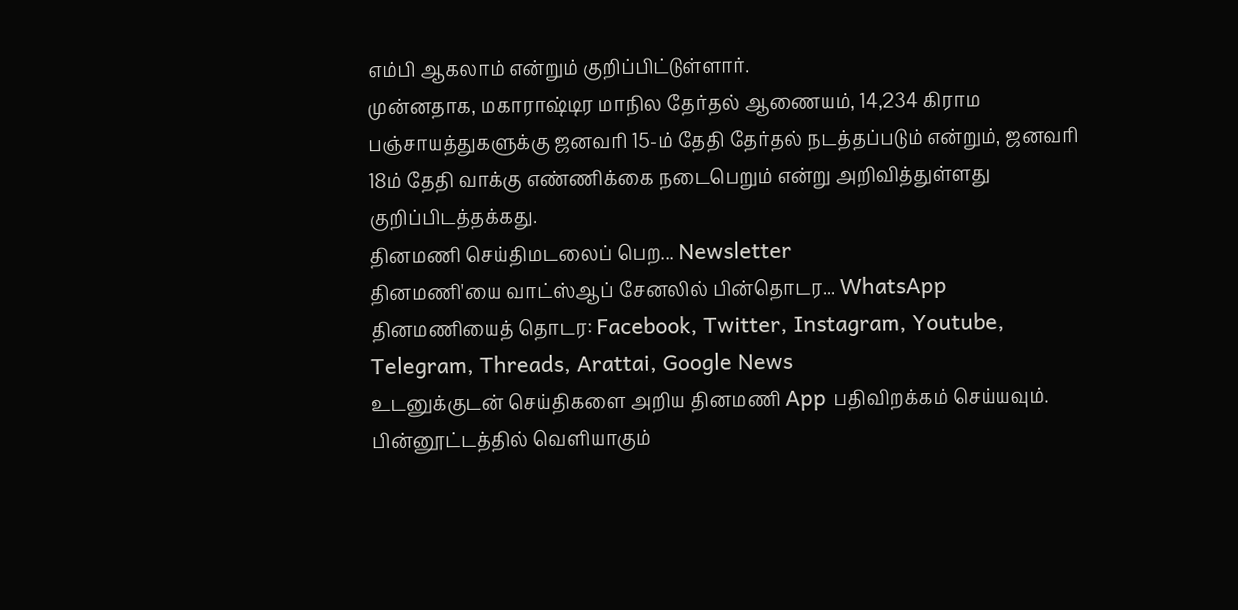எம்பி ஆகலாம் என்றும் குறிப்பிட்டுள்ளார்.
முன்னதாக, மகாராஷ்டிர மாநில தேர்தல் ஆணையம், 14,234 கிராம பஞ்சாயத்துகளுக்கு ஜனவரி 15-ம் தேதி தேர்தல் நடத்தப்படும் என்றும், ஜனவரி 18ம் தேதி வாக்கு எண்ணிக்கை நடைபெறும் என்று அறிவித்துள்ளது குறிப்பிடத்தக்கது.
தினமணி செய்திமடலைப் பெற... Newsletter
தினமணி'யை வாட்ஸ்ஆப் சேனலில் பின்தொடர... WhatsApp
தினமணியைத் தொடர: Facebook, Twitter, Instagram, Youtube, Telegram, Threads, Arattai, Google News
உடனுக்குடன் செய்திகளை அறிய தினமணி App பதிவிறக்கம் செய்யவும்.
பின்னூட்டத்தில் வெளியாகும்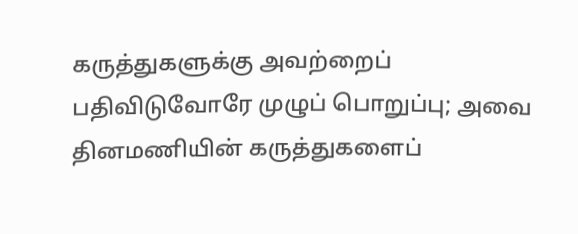கருத்துகளுக்கு அவற்றைப் பதிவிடுவோரே முழுப் பொறுப்பு; அவை தினமணியின் கருத்துகளைப்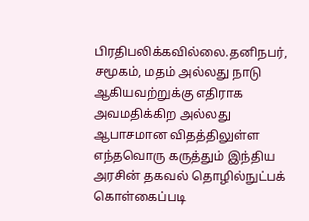பிரதிபலிக்கவில்லை.தனிநபர், சமூகம், மதம் அல்லது நாடு ஆகியவற்றுக்கு எதிராக அவமதிக்கிற அல்லது ஆபாசமான விதத்திலுள்ள எந்தவொரு கருத்தும் இந்திய அரசின் தகவல் தொழில்நுட்பக் கொள்கைப்படி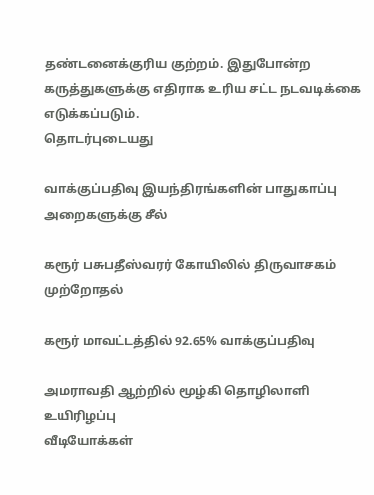தண்டனைக்குரிய குற்றம். இதுபோன்ற கருத்துகளுக்கு எதிராக உரிய சட்ட நடவடிக்கை எடுக்கப்படும்.
தொடர்புடையது

வாக்குப்பதிவு இயந்திரங்களின் பாதுகாப்பு அறைகளுக்கு சீல்

கரூர் பசுபதீஸ்வரர் கோயிலில் திருவாசகம் முற்றோதல்

கரூர் மாவட்டத்தில் 92.65% வாக்குப்பதிவு

அமராவதி ஆற்றில் மூழ்கி தொழிலாளி உயிரிழப்பு
வீடியோக்கள்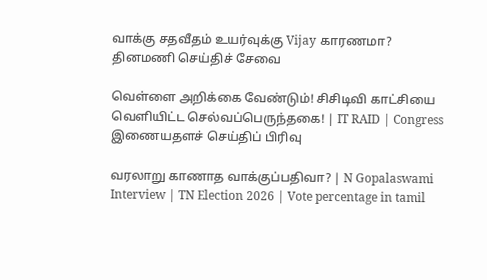வாக்கு சதவீதம் உயர்வுக்கு Vijay காரணமா?
தினமணி செய்திச் சேவை

வெள்ளை அறிக்கை வேண்டும்! சிசிடிவி காட்சியை வெளியிட்ட செல்வப்பெருந்தகை! | IT RAID | Congress
இணையதளச் செய்திப் பிரிவு

வரலாறு காணாத வாக்குப்பதிவா? | N Gopalaswami Interview | TN Election 2026 | Vote percentage in tamil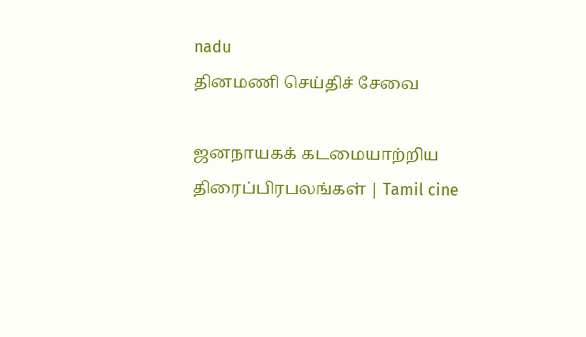nadu
தினமணி செய்திச் சேவை

ஜனநாயகக் கடமையாற்றிய திரைப்பிரபலங்கள் | Tamil cine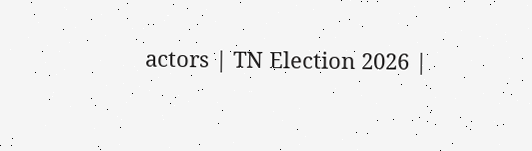actors | TN Election 2026 |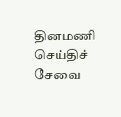தினமணி செய்திச் சேவை